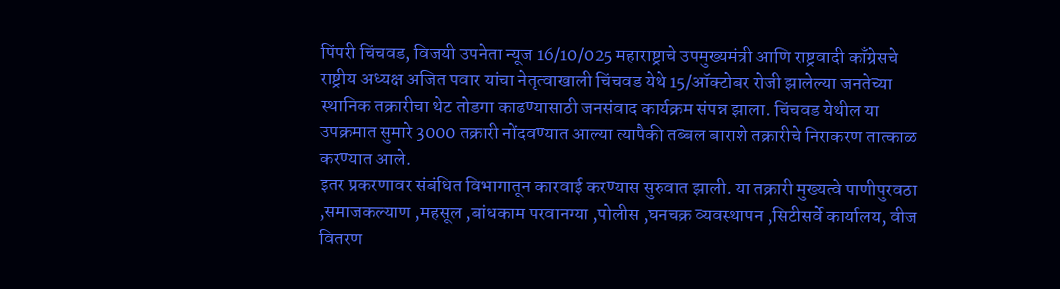पिंपरी चिंचवड, विजयी उपनेता न्यूज 16/10/025 महाराष्ट्राचे उपमुख्यमंत्री आणि राष्ट्रवादी काँग्रेसचे राष्ट्रीय अध्यक्ष अजित पवार यांचा नेतृत्वाखाली चिंचवड येथे 15/ऑक्टोबर रोजी झालेल्या जनतेच्या स्थानिक तक्रारीचा थेट तोडगा काढण्यासाठी जनसंवाद कार्यक्रम संपन्न झाला. चिंचवड येथील या उपक्रमात सुमारे 3000 तक्रारी नोंदवण्यात आल्या त्यापैकी तब्बल बाराशे तक्रारीचे निराकरण तात्काळ करण्यात आले.
इतर प्रकरणावर संबंधित विभागातून कारवाई करण्यास सुरुवात झाली. या तक्रारी मुख्यत्वे पाणीपुरवठा ,समाजकल्याण ,महसूल ,बांधकाम परवानग्या ,पोलीस ,घनचक्र व्यवस्थापन ,सिटीसर्वे कार्यालय, वीज वितरण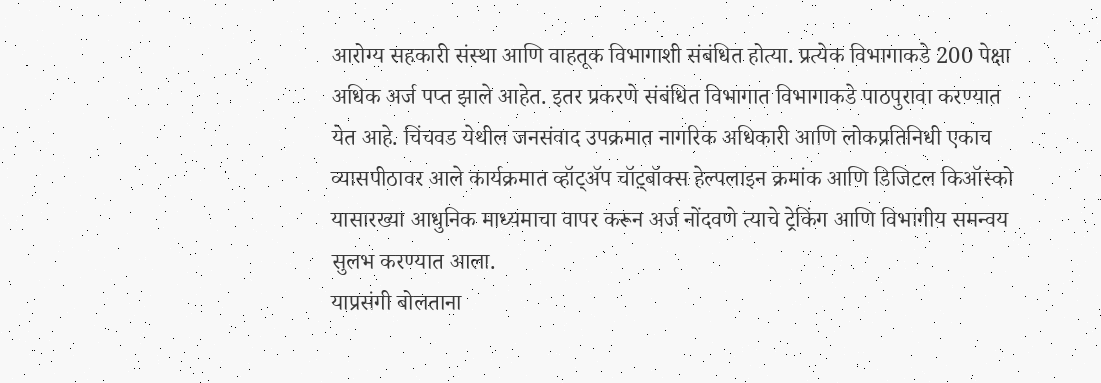आरोग्य सहकारी संस्था आणि वाहतूक विभागाशी संबंधित होत्या. प्रत्येक विभागाकडे 200 पेक्षा अधिक अर्ज पप्त झाले आहेत. इतर प्रकरणे संबंधित विभागात विभागाकडे पाठपुरावा करण्यात येत आहे. चिंचवड येथील जनसंवाद उपक्रमात नागरिक अधिकारी आणि लोकप्रतिनिधी एकाच व्यासपीठावर आले कार्यक्रमात व्हॉट्ॲप चॉट़्बॉक्स हेल्पलाइन क्रमांक आणि डिजिटल किऑस्को यासारख्या आधुनिक माध्यमाचा वापर करून अर्ज नोंदवणे त्याचे ट्रेकिंग आणि विभागीय समन्वय सुलभ करण्यात आला.
याप्रसंगी बोलताना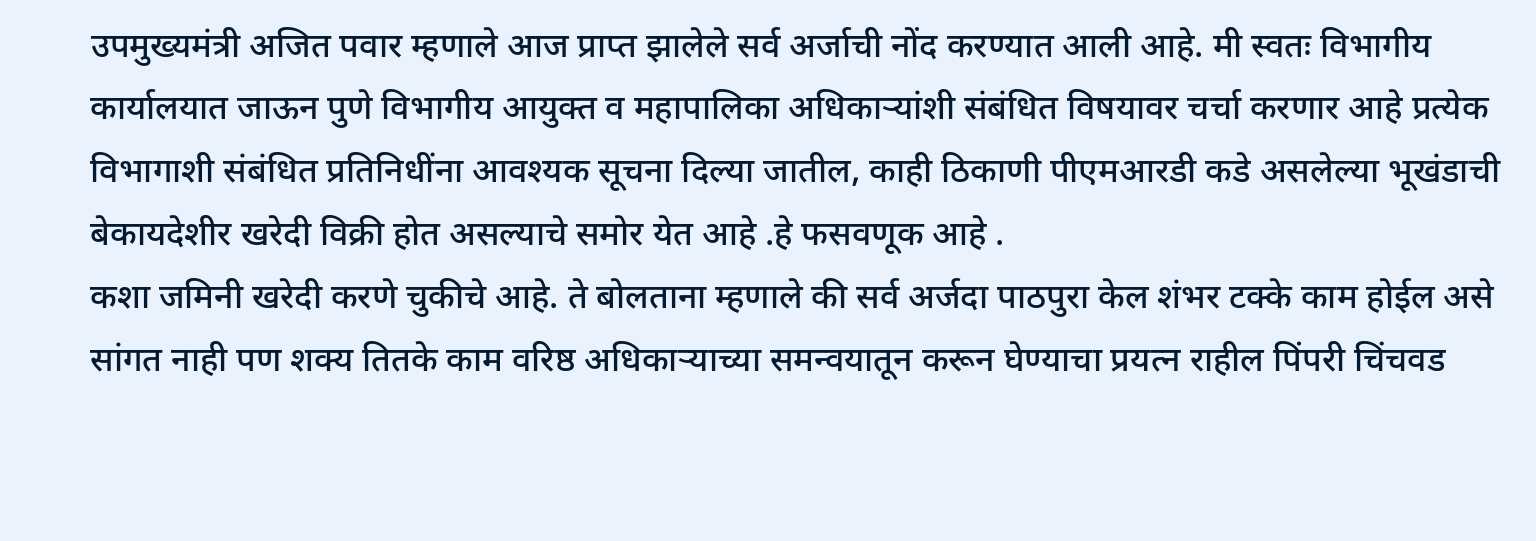उपमुख्यमंत्री अजित पवार म्हणाले आज प्राप्त झालेले सर्व अर्जाची नोंद करण्यात आली आहे. मी स्वतः विभागीय कार्यालयात जाऊन पुणे विभागीय आयुक्त व महापालिका अधिकाऱ्यांशी संबंधित विषयावर चर्चा करणार आहे प्रत्येक विभागाशी संबंधित प्रतिनिधींना आवश्यक सूचना दिल्या जातील, काही ठिकाणी पीएमआरडी कडे असलेल्या भूखंडाची बेकायदेशीर खरेदी विक्री होत असल्याचे समोर येत आहे .हे फसवणूक आहे .
कशा जमिनी खरेदी करणे चुकीचे आहे. ते बोलताना म्हणाले की सर्व अर्जदा पाठपुरा केल शंभर टक्के काम होईल असे सांगत नाही पण शक्य तितके काम वरिष्ठ अधिकाऱ्याच्या समन्वयातून करून घेण्याचा प्रयत्न राहील पिंपरी चिंचवड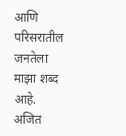आणि परिसरातील जनतेला माझा शब्द आहे. अजित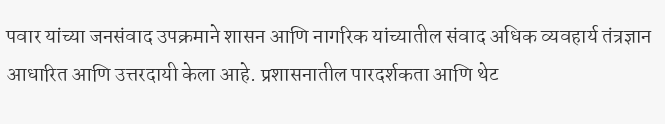पवार यांच्या जनसंवाद उपक्रमाने शासन आणि नागरिक यांच्यातील संवाद अधिक व्यवहार्य तंत्रज्ञान आधारित आणि उत्तरदायी केला आहे. प्रशासनातील पारदर्शकता आणि थेट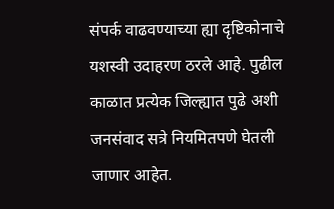संपर्क वाढवण्याच्या ह्या दृष्टिकोनाचे यशस्वी उदाहरण ठरले आहे. पुढील काळात प्रत्येक जिल्ह्यात पुढे अशी जनसंवाद सत्रे नियमितपणे घेतली जाणार आहेत.